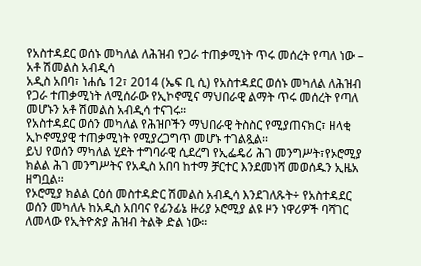የአስተዳደር ወሰኑ መካለል ለሕዝብ የጋራ ተጠቃሚነት ጥሩ መሰረት የጣለ ነው – አቶ ሽመልስ አብዲሳ
አዲስ አበባ፣ ነሐሴ 12፣ 2014 (ኤፍ ቢ ሲ) የአስተዳደር ወሰኑ መካለል ለሕዝብ የጋራ ተጠቃሚነት ለሚሰራው የኢኮኖሚና ማህበራዊ ልማት ጥሩ መሰረት የጣለ መሆኑን አቶ ሽመልስ አብዲሳ ተናገሩ።
የአስተዳደር ወሰን መካለል የሕዝቦችን ማህበራዊ ትስስር የሚያጠናክር፣ ዘላቂ ኢኮኖሚያዊ ተጠቃሚነት የሚያረጋግጥ መሆኑ ተገልጿል፡፡
ይህ የወሰን ማካለል ሂደት ተግባራዊ ሲደረግ የኢፌዴሪ ሕገ መንግሥት፣የኦሮሚያ ክልል ሕገ መንግሥትና የአዲስ አበባ ከተማ ቻርተር እንደመነሻ መወሰዱን ኢዜአ ዘግቧል፡፡
የኦሮሚያ ክልል ርዕሰ መስተዳድር ሽመልስ አብዲሳ እንደገለጹት÷ የአስተዳደር ወሰን መካለሉ ከአዲስ አበባና የፊንፊኔ ዙሪያ ኦሮሚያ ልዩ ዞን ነዋሪዎች ባሻገር ለመላው የኢትዮጵያ ሕዝብ ትልቅ ድል ነው።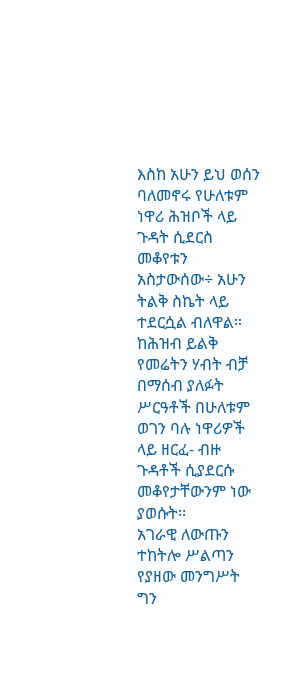እስከ አሁን ይህ ወሰን ባለመኖሩ የሁለቱም ነዋሪ ሕዝቦች ላይ ጉዳት ሲደርስ መቆየቱን አስታውሰው÷ አሁን ትልቅ ስኬት ላይ ተደርሷል ብለዋል።
ከሕዝብ ይልቅ የመሬትን ሃብት ብቻ በማሰብ ያለፉት ሥርዓቶች በሁለቱም ወገን ባሉ ነዋሪዎች ላይ ዘርፈ- ብዙ ጉዳቶች ሲያደርሱ መቆየታቸውንም ነው ያወሱት፡፡
አገራዊ ለውጡን ተከትሎ ሥልጣን የያዘው መንግሥት ግን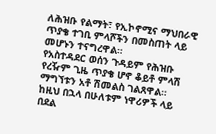ለሕዝቡ የልማት፣ የኢኮኖሚና ማህበራዊ ጥያቄ ተገቢ ምላሾችን በመስጠት ላይ መሆኑን ተናግረዋል።
የአስተዳደር ወሰን ጉዳይም የሕዝቡ የረዥም ጊዜ ጥያቄ ሆኖ ቆይቶ ምላሽ ማግኘቱን አቶ ሽመልስ ገልጸዋል።
ከዚህ በኋላ በሁለቱም ነዋሪዎች ላይ በደል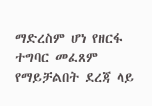ማድረስም ሆነ የዘርፋ ተግባር መፈጸም የማይቻልበት ደረጃ ላይ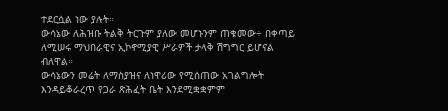ተደርሷል ነው ያሉት።
ውሳኔው ለሕዝቡ ትልቅ ትርጉም ያለው መሆኑንም ጠቁመው÷ በቀጣይ ለሚሠሩ ማህበራዊና ኢኮኖሚያዊ ሥራዎች ታላቅ ሽግግር ይሆናል ብለዋል።
ውሳኔውን መሬት ለማስያዝና ለነዋሪው የሚሰጠው አገልግሎት እንዳይቆራረጥ የጋራ ጽሕፈት ቤት እንደሚቋቋምም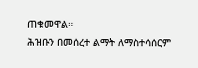ጠቁመዋል።
ሕዝቡን በመሰረተ ልማት ለማስተሳሰርም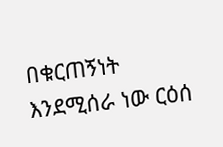በቁርጠኝነት እንደሚሰራ ነው ርዕሰ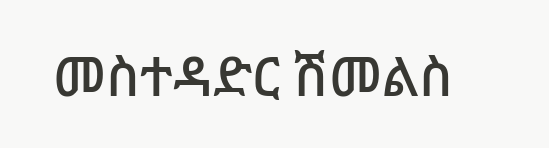መስተዳድር ሽመልስ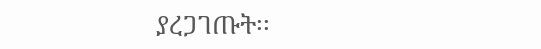ያረጋገጡት፡፡